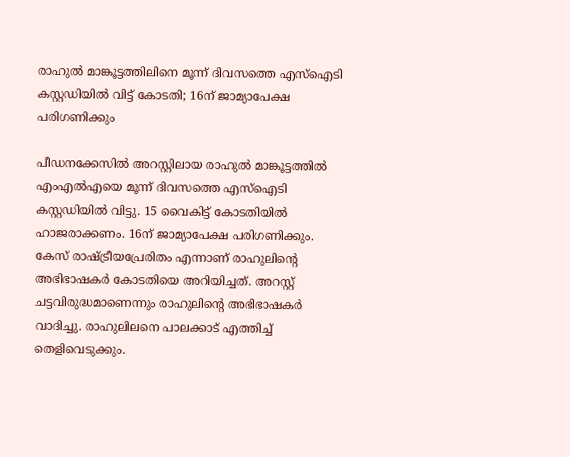രാഹുല്‍ മാങ്കൂട്ടത്തിലിനെ മൂന്ന് ദിവസത്തെ എസ്‌ഐടി കസ്റ്റഡിയില്‍ വിട്ട് കോടതി; 16ന് ജാമ്യാപേക്ഷ പരിഗണിക്കും

പീഡനക്കേസില്‍ അറസ്റ്റിലായ രാഹുല്‍ മാങ്കൂട്ടത്തില്‍ എംഎല്‍എയെ മൂന്ന് ദിവസത്തെ എസ്‌ഐടി കസ്റ്റഡിയില്‍ വിട്ടു. 15 വൈകിട്ട് കോടതിയില്‍ ഹാജരാക്കണം. 16ന് ജാമ്യാപേക്ഷ പരിഗണിക്കും. കേസ് രാഷ്ട്രീയപ്രേരിതം എന്നാണ് രാഹുലിന്റെ അഭിഭാഷകര്‍ കോടതിയെ അറിയിച്ചത്. അറസ്റ്റ് ചട്ടവിരുദ്ധമാണെന്നും രാഹുലിന്റെ അഭിഭാഷകര്‍ വാദിച്ചു. രാഹുലിലനെ പാലക്കാട് എത്തിച്ച് തെളിവെടുക്കും.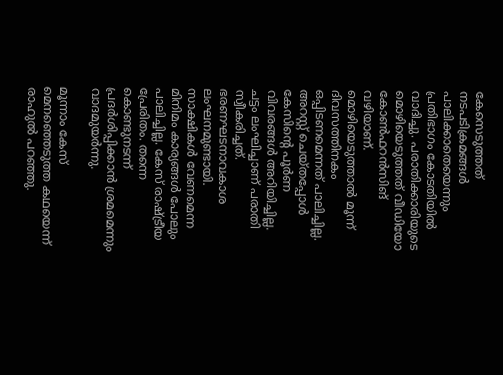കേസെടുത്തത് നടപടിക്രമങ്ങള്‍ പാലിക്കാതെയെന്നും പ്രതിഭാഗം കോടതിയില്‍ വാദിച്ചു. പരാതിക്കാരിയുടെ മൊഴിയെടുത്തത് വീഡിയോ കോണ്‍ഫറന്‍സിങ് വഴിയാണ്. മൊഴിയെടുത്താല്‍ മൂന്ന് ദിവസത്തിനകം ഒപ്പിടണമെന്നത് പാലിച്ചില്ല. അറസ്റ്റ് ചെയ്തപ്പോള്‍ കേസിന്റെ പൂര്‍ണ വിവരങ്ങള്‍ അറിയിച്ചില്ല. ചട്ടം ലംഘിച്ചാണ് പരാതി സ്വീകരിച്ചത്. ഭരണഘടനാവകാശ ലംഘനമുണ്ടായി. സാക്ഷികള്‍ വേണമെന്ന മിനിമം കാര്യങ്ങള്‍ പോലും പാലിച്ചില്ല. കേസ് രാഷ്ട്രീയ പ്രേരിതം. തന്നെ കൊണ്ടുനടന്ന് പ്രദര്‍ശിപ്പിക്കാന്‍ ശ്രമമെന്നും വാദമുയര്‍ന്നു.

മൂന്നാം കേസ് മെനഞ്ഞെടുത്ത കഥയെന്ന് രാഹുല്‍ പറഞ്ഞു.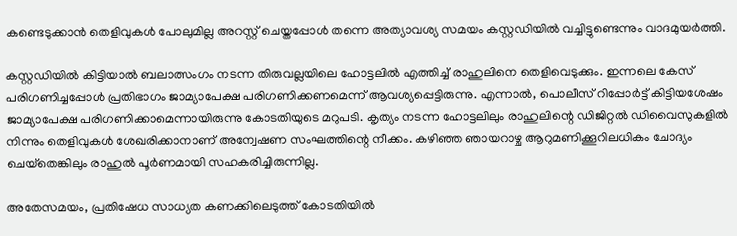കണ്ടെടുക്കാന്‍ തെളിവുകള്‍ പോലുമില്ല അറസ്റ്റ് ചെയ്തപ്പോള്‍ തന്നെ അത്യാവശ്യ സമയം കസ്റ്റഡിയില്‍ വച്ചിട്ടുണ്ടെന്നും വാദമുയര്‍ത്തി.

കസ്റ്റഡിയില്‍ കിട്ടിയാല്‍ ബലാത്സംഗം നടന്ന തിരുവല്ലയിലെ ഹോട്ടലില്‍ എത്തിച്ച് രാഹുലിനെ തെളിവെടുക്കും. ഇന്നലെ കേസ് പരിഗണിച്ചപ്പോള്‍ പ്രതിഭാഗം ജാമ്യാപേക്ഷ പരിഗണിക്കണമെന്ന് ആവശ്യപ്പെട്ടിരുന്നു. എന്നാല്‍, പൊലീസ് റിപ്പോര്‍ട്ട് കിട്ടിയശേഷം ജാമ്യാപേക്ഷ പരിഗണിക്കാമെന്നായിരുന്നു കോടതിയുടെ മറുപടി. കൃത്യം നടന്ന ഹോട്ടലിലും രാഹുലിന്റെ ഡിജിറ്റല്‍ ഡിവൈസുകളില്‍ നിന്നും തെളിവുകള്‍ ശേഖരിക്കാനാണ് അന്വേഷണ സംഘത്തിന്റെ നീക്കം. കഴിഞ്ഞ ഞായറാഴ്ച ആറുമണിക്കൂറിലധികം ചോദ്യം ചെയ്‌തെങ്കിലും രാഹുല്‍ പൂര്‍ണമായി സഹകരിച്ചിരുന്നില്ല.

അതേസമയം, പ്രതിഷേധ സാധ്യത കണക്കിലെടുത്ത് കോടതിയില്‍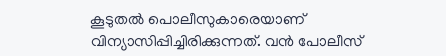കൂടുതല്‍ പൊലീസുകാരെയാണ് വിന്യാസിപ്പിച്ചിരിക്കുന്നത്. വന്‍ പോലീസ്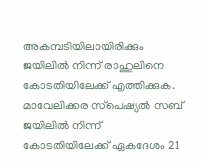അകമ്പടിയിലായിരിക്കും ജയിലില്‍ നിന്ന് രാഹുലിനെ കോടതിയിലേക്ക് എത്തിക്കുക. മാവേലിക്കര സ്‌പെഷ്യല്‍ സബ് ജയിലില്‍ നിന്ന് കോടതിയിലേക്ക് ഏകദേശം 21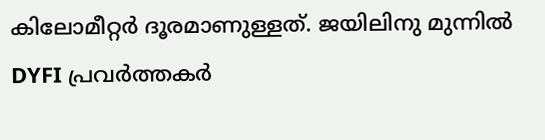കിലോമീറ്റര്‍ ദൂരമാണുള്ളത്. ജയിലിനു മുന്നില്‍ DYFI പ്രവര്‍ത്തകര്‍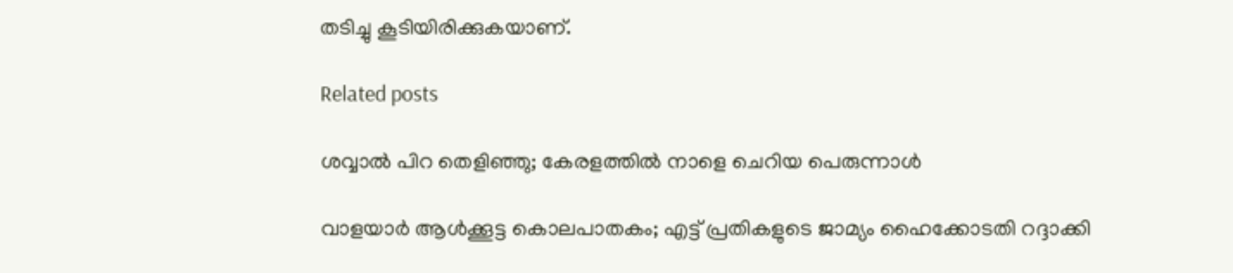തടിച്ചു കൂടിയിരിക്കുകയാണ്.

Related posts

ശവ്വാല്‍ പിറ തെളിഞ്ഞു; കേരളത്തില്‍ നാളെ ചെറിയ പെരുന്നാൾ

വാളയാര്‍ ആള്‍ക്കൂട്ട കൊലപാതകം; എട്ട് പ്രതികളുടെ ജാമ്യം ഹൈക്കോടതി റദ്ദാക്കി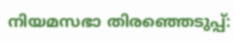നിയമസഭാ തിരഞ്ഞെടുപ്പ്: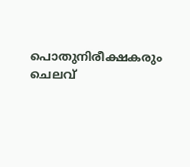പൊതുനിരീക്ഷകരും ചെലവ്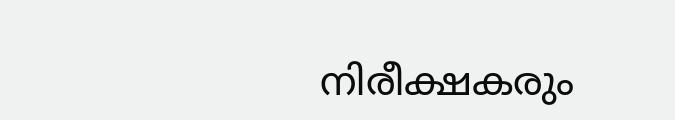നിരീക്ഷകരും